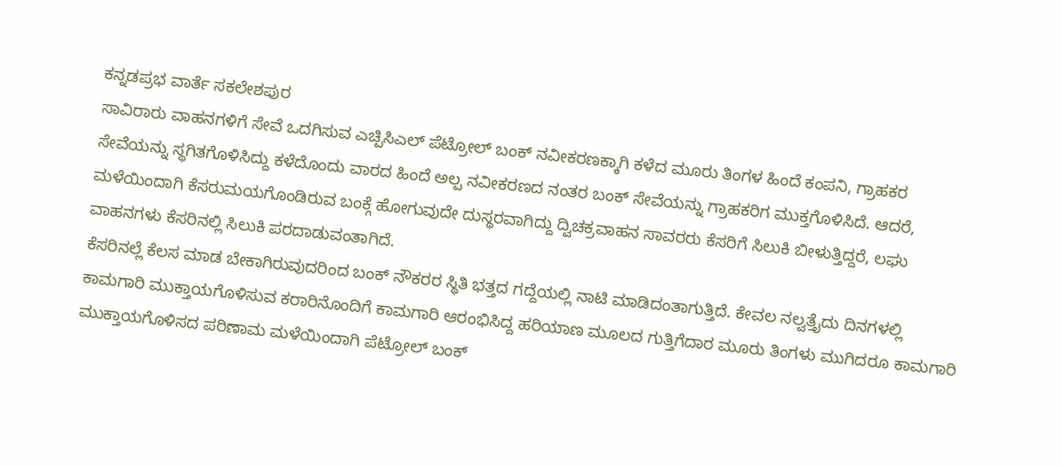ಕನ್ನಡಪ್ರಭ ವಾರ್ತೆ ಸಕಲೇಶಪುರ
ಸಾವಿರಾರು ವಾಹನಗಳಿಗೆ ಸೇವೆ ಒದಗಿಸುವ ಎಚ್ಪಿಸಿಎಲ್ ಪೆಟ್ರೋಲ್ ಬಂಕ್ ನವೀಕರಣಕ್ಕಾಗಿ ಕಳೆದ ಮೂರು ತಿಂಗಳ ಹಿಂದೆ ಕಂಪನಿ, ಗ್ರಾಹಕರ ಸೇವೆಯನ್ನು ಸ್ಥಗಿತಗೊಳಿಸಿದ್ದು ಕಳೆದೊಂದು ವಾರದ ಹಿಂದೆ ಅಲ್ಪ ನವೀಕರಣದ ನಂತರ ಬಂಕ್ ಸೇವೆಯನ್ನು ಗ್ರಾಹಕರಿಗ ಮುಕ್ತಗೊಳಿಸಿದೆ. ಆದರೆ, ಮಳೆಯಿಂದಾಗಿ ಕೆಸರುಮಯಗೊಂಡಿರುವ ಬಂಕ್ಗೆ ಹೋಗುವುದೇ ದುಸ್ಥರವಾಗಿದ್ದು ದ್ವಿಚಕ್ರವಾಹನ ಸಾವರರು ಕೆಸರಿಗೆ ಸಿಲುಕಿ ಬೀಳುತ್ತಿದ್ದರೆ, ಲಘು ವಾಹನಗಳು ಕೆಸರಿನಲ್ಲಿ ಸಿಲುಕಿ ಪರದಾಡುವಂತಾಗಿದೆ.
ಕೆಸರಿನಲ್ಲೆ ಕೆಲಸ ಮಾಡ ಬೇಕಾಗಿರುವುದರಿಂದ ಬಂಕ್ ನೌಕರರ ಸ್ಥಿತಿ ಭತ್ತದ ಗದ್ದೆಯಲ್ಲಿ ನಾಟಿ ಮಾಡಿದಂತಾಗುತ್ತಿದೆ. ಕೇವಲ ನಲ್ವತ್ತೈದು ದಿನಗಳಲ್ಲಿ ಕಾಮಗಾರಿ ಮುಕ್ತಾಯಗೊಳಿಸುವ ಕರಾರಿನೊಂದಿಗೆ ಕಾಮಗಾರಿ ಆರಂಭಿಸಿದ್ದ ಹರಿಯಾಣ ಮೂಲದ ಗುತ್ತಿಗೆದಾರ ಮೂರು ತಿಂಗಳು ಮುಗಿದರೂ ಕಾಮಗಾರಿ ಮುಕ್ತಾಯಗೊಳಿಸದ ಪರಿಣಾಮ ಮಳೆಯಿಂದಾಗಿ ಪೆಟ್ರೋಲ್ ಬಂಕ್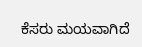ಕೆಸರು ಮಯವಾಗಿದೆ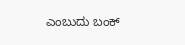ಎಂಬುದು ಬಂಕ್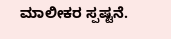ಮಾಲೀಕರ ಸ್ಪಷ್ಟನೆ.